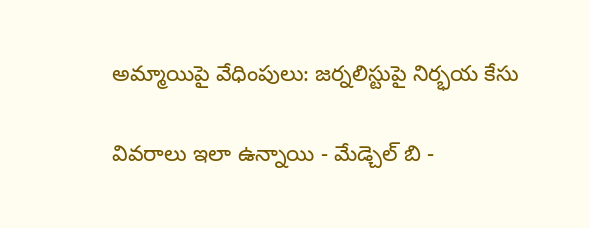అమ్మాయిపై వేధింపులు: జర్నలిస్టుపై నిర్భయ కేసు

వివరాలు ఇలా ఉన్నాయి - మేడ్చెల్ బి -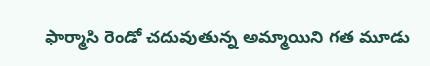ఫార్మాసి రెండో చదువుతున్న అమ్మాయిని గత మూడు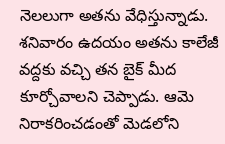నెలలుగా అతను వేధిస్తున్నాడు. శనివారం ఉదయం అతను కాలేజీ వద్దకు వచ్చి తన బైక్ మీద కూర్చోవాలని చెప్పాడు. ఆమె నిరాకరించడంతో మెడలోని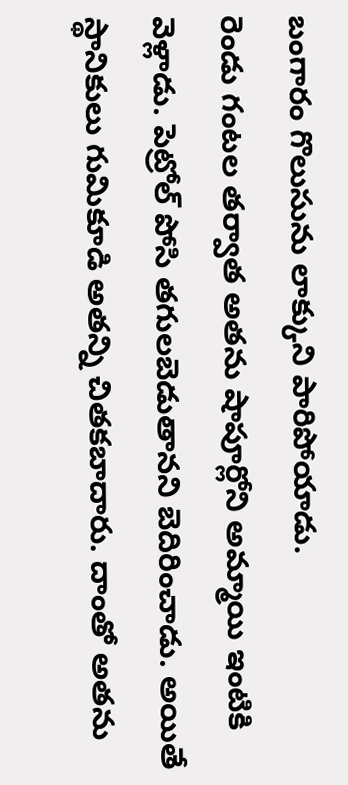బంగారం గొలుసును లాక్కుని పారిపోయాడు.
రెండు గంటల తర్వాత అతను షాపూర్లోని అమ్మాయి ఇంటికి వెళ్లాడు. పెట్రోల్ పోసి తగులబెడుతానని బెదిరించాడు. అయితే స్థానికులు గుమికూడి అతన్ని చితకబాదారు. దాంతో అతను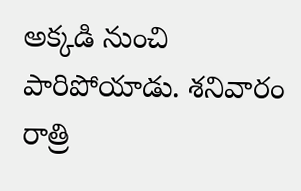అక్కడి నుంచి పారిపోయాడు. శనివారం రాత్రి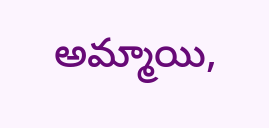అమ్మాయి,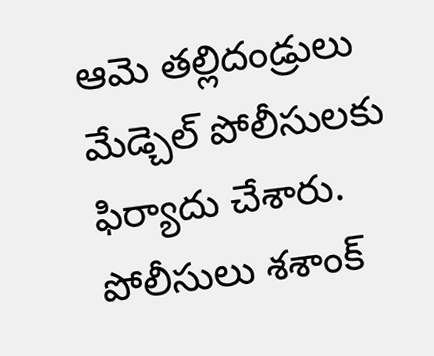ఆమె తల్లిదండ్రులు మేడ్చెల్ పోలీసులకు ఫిర్యాదు చేశారు.
పోలీసులు శశాంక్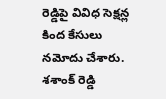రెడ్డిపై వివిధ సెక్షన్ల కింద కేసులు నమోదు చేశారు. శశాంక్ రెడ్డి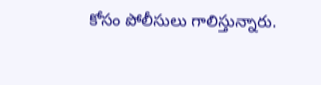కోసం పోలీసులు గాలిస్తున్నారు.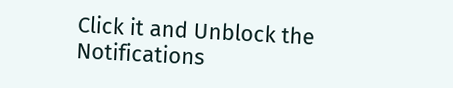Click it and Unblock the Notifications